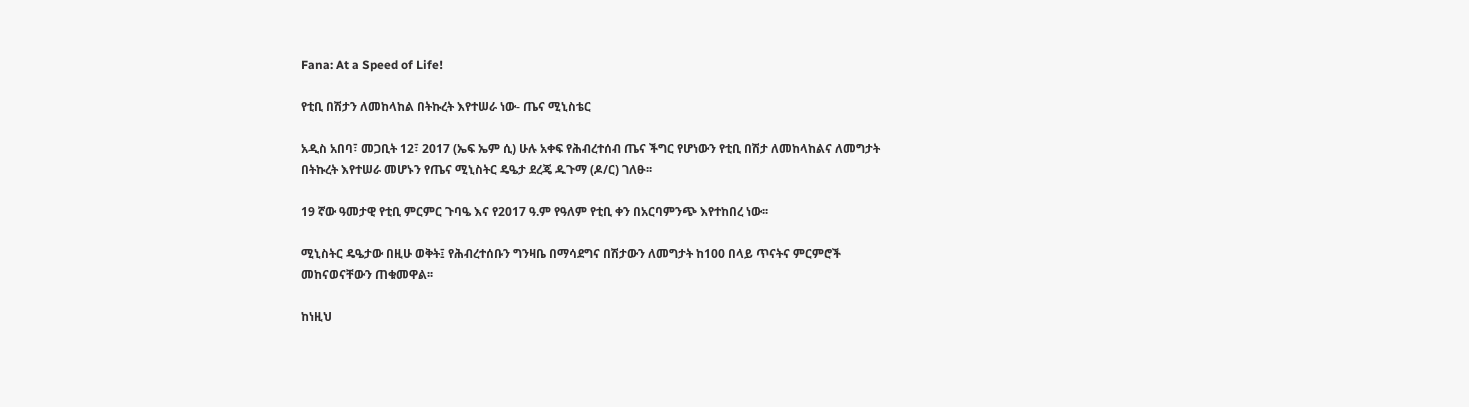Fana: At a Speed of Life!

የቲቢ በሽታን ለመከላከል በትኩረት እየተሠራ ነው- ጤና ሚኒስቴር

አዲስ አበባ፣ መጋቢት 12፣ 2017 (ኤፍ ኤም ሲ) ሁሉ አቀፍ የሕብረተሰብ ጤና ችግር የሆነውን የቲቢ በሽታ ለመከላከልና ለመግታት በትኩረት እየተሠራ መሆኑን የጤና ሚኒስትር ዴዔታ ደረጄ ዱጉማ (ዶ/ር) ገለፁ፡፡

19 ኛው ዓመታዊ የቲቢ ምርምር ጉባዔ እና የ2017 ዓ.ም የዓለም የቲቢ ቀን በአርባምንጭ እየተከበረ ነው፡፡

ሚኒስትር ዴዔታው በዚሁ ወቅት፤ የሕብረተሰቡን ግንዛቤ በማሳደግና በሽታውን ለመግታት ከ100 በላይ ጥናትና ምርምሮች መከናወናቸውን ጠቁመዋል፡፡

ከነዚህ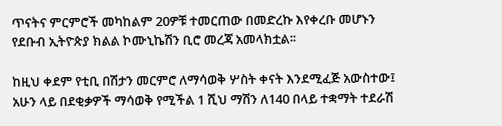ጥናትና ምርምሮች መካከልም 20ዎቹ ተመርጠው በመድረኩ እየቀረቡ መሆኑን የደቡብ ኢትዮጵያ ክልል ኮሙኒኬሽን ቢሮ መረጃ አመላክቷል፡፡

ከዚህ ቀደም የቲቢ በሽታን መርምሮ ለማሳወቅ ሦስት ቀናት እንደሚፈጅ አውስተው፤ አሁን ላይ በደቂቃዎች ማሳወቅ የሚችል 1 ሺህ ማሽን ለ140 በላይ ተቋማት ተደራሽ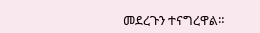መደረጉን ተናግረዋል።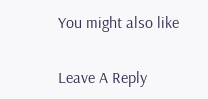You might also like

Leave A Reply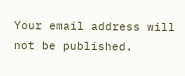Your email address will not be published.